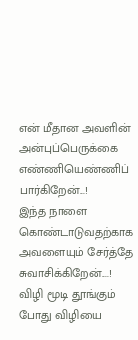என் மீதான அவளின் அன்புப்பெருக்கை எண்ணியெண்ணிப் பார்கிறேன்...!
இந்த நாளை கொண்டாடுவதற்காக அவளையும் சேர்த்தே சுவாசிக்கிறேன்....!
விழி மூடி தூங்கும் போது விழியை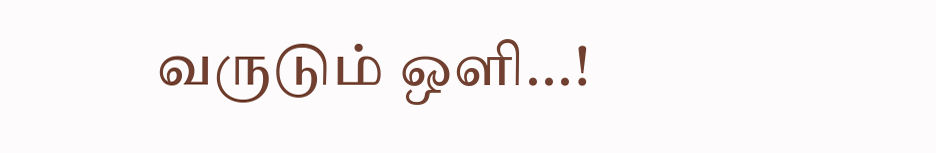வருடும் ஒளி...!